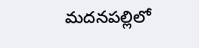మదనపల్లిలో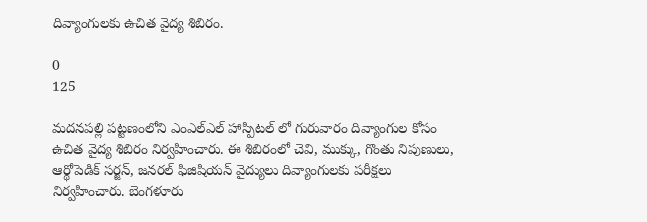దివ్యాంగులకు ఉచిత వైద్య శిబిరం.

0
125

మదనపల్లి పట్టణంలోని ఎంఎల్ఎల్ హాస్పిటల్ లో గురువారం దివ్యాంగుల కోసం ఉచిత వైద్య శిబిరం నిర్వహించారు. ఈ శిబిరంలో చెవి, ముక్కు, గొంతు నిపుణులు, ఆర్థోపెడిక్ సర్జన్, జనరల్ ఫిజిషియన్ వైద్యులు దివ్యాంగులకు పరీక్షలు నిర్వహించారు. బెంగళూరు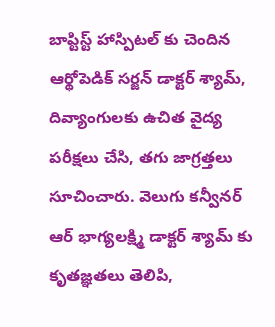బాప్టిస్ట్ హాస్పిటల్ కు చెందిన ఆర్థోపెడిక్ సర్జన్ డాక్టర్ శ్యామ్, దివ్యాంగులకు ఉచిత వైద్య పరీక్షలు చేసి, తగు జాగ్రత్తలు సూచించారు. వెలుగు కన్వీనర్ ఆర్ భాగ్యలక్ష్మి డాక్టర్ శ్యామ్ కు కృతజ్ఞతలు తెలిపి,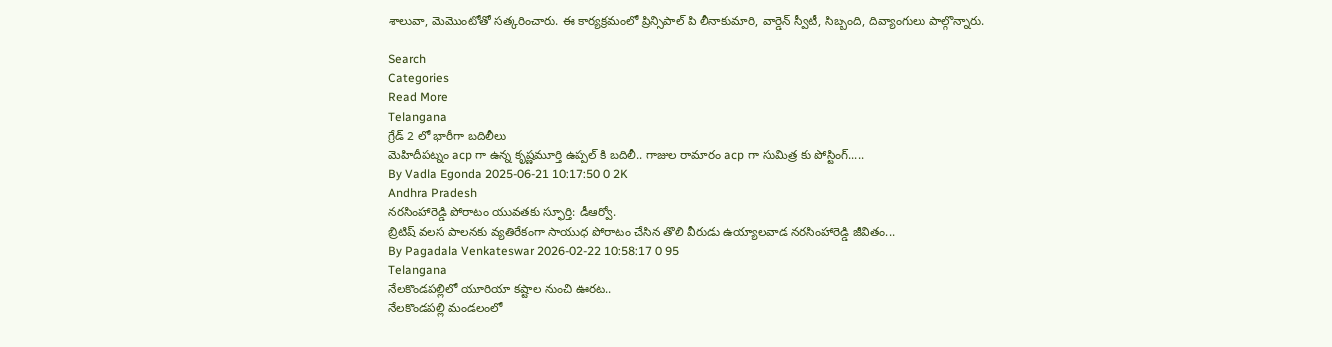శాలువా, మెమొంటోతో సత్కరించారు. ఈ కార్యక్రమంలో ప్రిన్సిపాల్ పి లీనాకుమారి, వార్డెన్ స్వీటీ, సిబ్బంది, దివ్యాంగులు పాల్గొన్నారు.

Search
Categories
Read More
Telangana
గ్రేడ్ 2 లో భారీగా బదిలీలు
మెహిదీపట్నం acp గా ఉన్న కృష్ణమూర్తి ఉప్పల్ కి బదిలీ.. గాజుల రామారం acp గా సుమిత్ర కు పోస్టింగ్.....
By Vadla Egonda 2025-06-21 10:17:50 0 2K
Andhra Pradesh
నరసింహారెడ్డి పోరాటం యువతకు స్ఫూర్తి: డీఆర్వో.
బ్రిటిష్ వలస పాలనకు వ్యతిరేకంగా సాయుధ పోరాటం చేసిన తొలి వీరుడు ఉయ్యాలవాడ నరసింహారెడ్డి జీవితం...
By Pagadala Venkateswar 2026-02-22 10:58:17 0 95
Telangana
నేలకొండపల్లిలో యూరియా కష్టాల నుంచి ఊరట..
నేలకొండపల్లి మండలంలో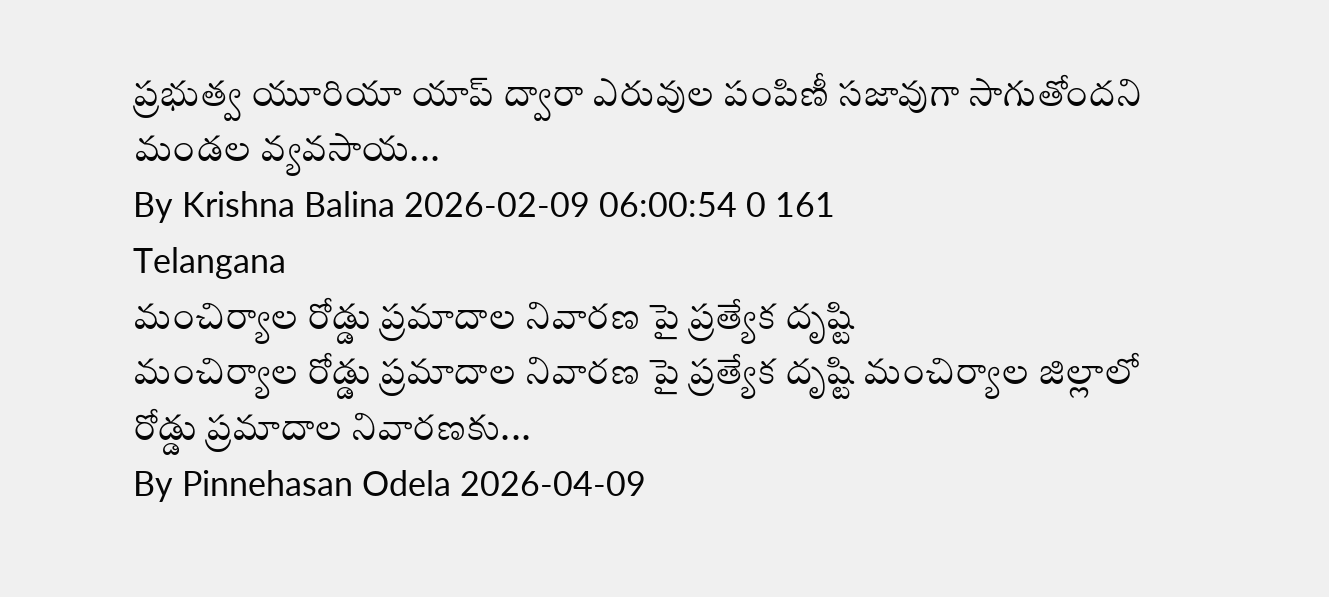ప్రభుత్వ యూరియా యాప్ ద్వారా ఎరువుల పంపిణీ సజావుగా సాగుతోందని మండల వ్యవసాయ...
By Krishna Balina 2026-02-09 06:00:54 0 161
Telangana
మంచిర్యాల రోడ్డు ప్రమాదాల నివారణ పై ప్రత్యేక దృష్టి
మంచిర్యాల రోడ్డు ప్రమాదాల నివారణ పై ప్రత్యేక దృష్టి మంచిర్యాల జిల్లాలో రోడ్డు ప్రమాదాల నివారణకు...
By Pinnehasan Odela 2026-04-09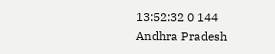13:52:32 0 144
Andhra Pradesh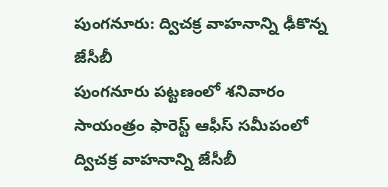పుంగనూరు: ద్విచక్ర వాహనాన్ని ఢీకొన్న జేసీబీ
పుంగనూరు పట్టణంలో శనివారం సాయంత్రం ఫారెస్ట్ ఆఫీస్ సమీపంలో ద్విచక్ర వాహనాన్ని జేసీబీ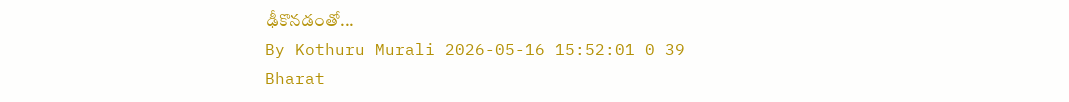ఢీకొనడంతో...
By Kothuru Murali 2026-05-16 15:52:01 0 39
Bharat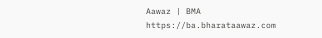Aawaz | BMA https://ba.bharataawaz.com